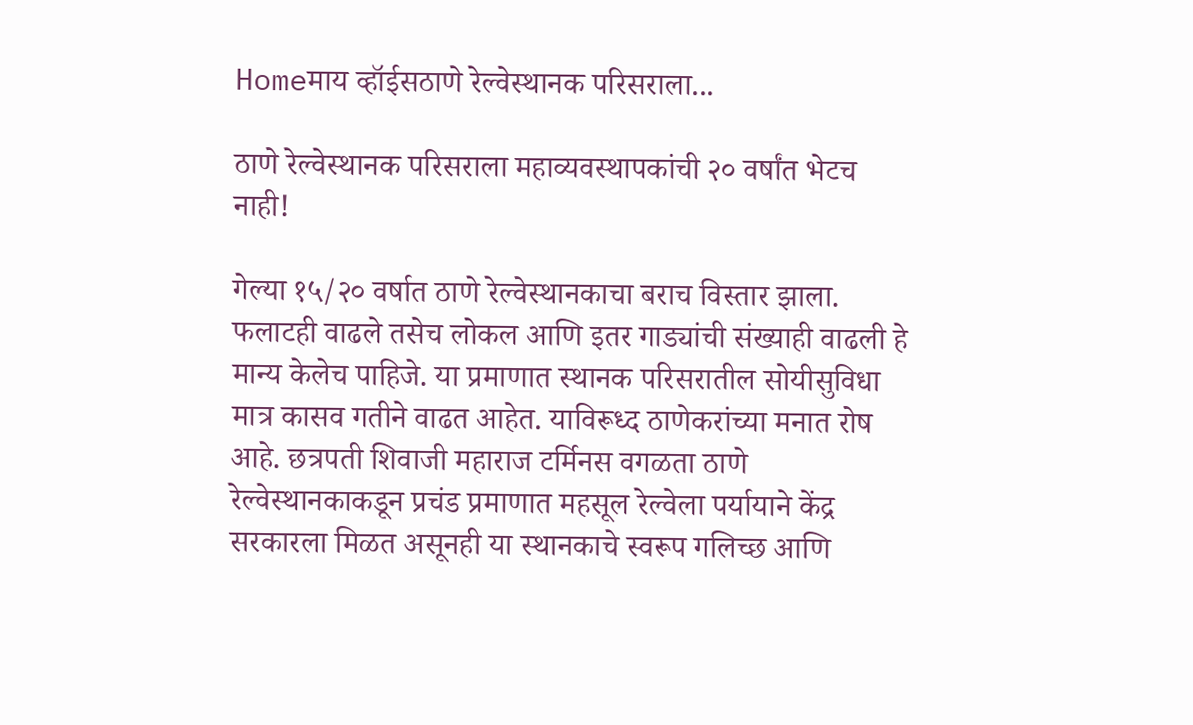Homeमाय व्हॉईसठाणे रेल्वेस्थानक परिसराला...

ठाणे रेल्वेस्थानक परिसराला महाव्यवस्थापकांची २० वर्षांत भेटच नाही!

गेल्या १५/२० वर्षात ठाणे रेल्वेस्थानकाचा बराच विस्तार झाला. फलाटही वाढले तसेच लोकल आणि इतर गाड्यांची संख्याही वाढली हे मान्य केलेच पाहिजे. या प्रमाणात स्थानक परिसरातील सोयीसुविधा मात्र कासव गतीने वाढत आहेत. याविरूध्द ठाणेकरांच्या मनात रोष आहे. छत्रपती शिवाजी महाराज टर्मिनस वगळता ठाणे रेल्वेस्थानकाकडून प्रचंड प्रमाणात महसूल रेल्वेला पर्यायाने केंद्र सरकारला मिळत असूनही या स्थानकाचे स्वरूप गलिच्छ आणि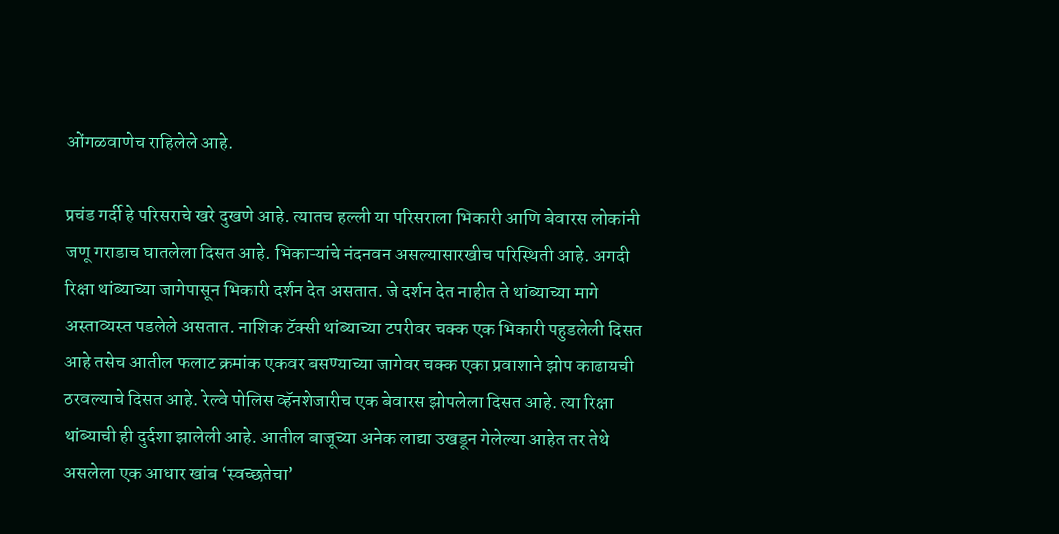ओंगळवाणेच राहिलेले आहे.

प्रचंड गर्दी हे परिसराचे खरे दुखणे आहे. त्यातच हल्ली या परिसराला भिकारी आणि बेवारस लोकांनी जणू गराडाच घातलेला दिसत आहे. भिकाऱ्यांचे नंदनवन असल्यासारखीच परिस्थिती आहे. अगदी रिक्षा थांब्याच्या जागेपासून भिकारी दर्शन देत असतात. जे दर्शन देत नाहीत ते थांब्याच्या मागे अस्ताव्यस्त पडलेले असतात. नाशिक टॅक्सी थांब्याच्या टपरीवर चक्क एक भिकारी पहुडलेली दिसत आहे तसेच आतील फलाट क्रमांक एकवर बसण्याच्या जागेवर चक्क एका प्रवाशाने झोप काढायची ठरवल्याचे दिसत आहे. रेल्वे पोलिस व्हॅनशेजारीच एक बेवारस झोपलेला दिसत आहे. त्या रिक्षा थांब्याची ही दुर्दशा झालेली आहे. आतील बाजूच्या अनेक लाद्या उखडून गेलेल्या आहेत तर तेथे असलेला एक आधार खांब ‘स्वच्छतेचा’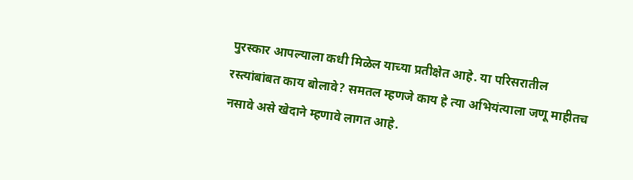पुरस्कार आपल्याला कधी मिळेल याच्या प्रतीक्षेत आहे. या परिसरातील रस्त्यांबांबत काय बोलावे? समतल म्हणजे काय हे त्या अभियंत्याला जणू माहीतच नसावे असे खेदाने म्हणावे लागत आहे.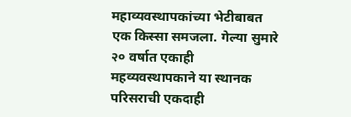महाव्यवस्थापकांच्या भेटीबाबत एक किस्सा समजला. गेल्या सुमारे २० वर्षात एकाही महव्यवस्थापकाने या स्थानक परिसराची एकदाही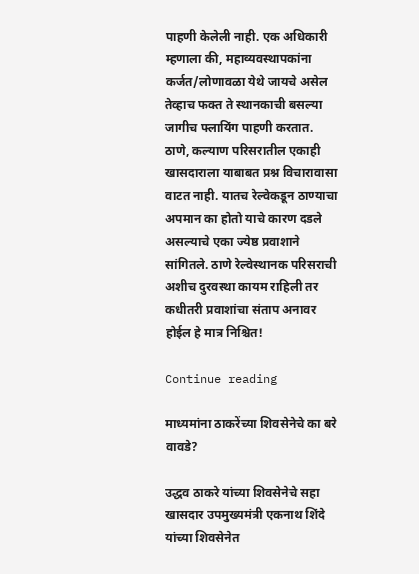पाहणी केलेली नाही. एक अधिकारी म्हणाला की, महाव्यवस्थापकांना कर्जत/लोणावळा येथे जायचे असेल तेव्हाच फक्त ते स्थानकाची बसल्या जागीच फ्लायिंग पाहणी करतात. ठाणे, कल्याण परिसरातील एकाही खासदाराला याबाबत प्रश्न विचारावासा वाटत नाही. यातच रेल्वेकडून ठाण्याचा अपमान का होतो याचे कारण दडले असल्याचे एका ज्येष्ठ प्रवाशाने सांगितले. ठाणे रेल्वेस्थानक परिसराची अशीच दुरवस्था कायम राहिली तर कधीतरी प्रवाशांचा संताप अनावर होईल हे मात्र निश्चित!

Continue reading

माध्यमांना ठाकरेंच्या शिवसेनेचे का बरे वावडे?

उद्धव ठाकरे यांच्या शिवसेनेचे सहा खासदार उपमुख्यमंत्री एकनाथ शिंदे यांच्या शिवसेनेत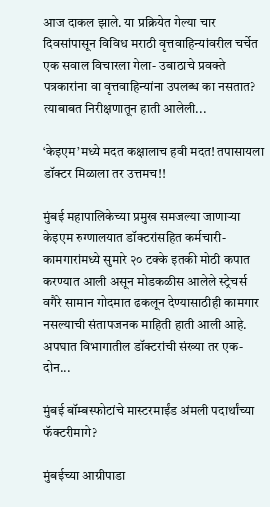आज दाकल झाले. या प्रक्रियेत गेल्या चार दिवसांपासून विविध मराठी वृत्तवाहिन्यांवरील चर्चेत एक सवाल विचारला गेला- उबाठाचे प्रवक्ते पत्रकारांना वा वृत्तवाहिन्यांना उपलब्ध का नसतात? त्याबाबत निरीक्षणातून हाती आलेली...

‘केइएम’मध्ये मदत कक्षालाच हवी मदत! तपासायला डॉक्टर मिळाला तर उत्तमच!!

मुंबई महापालिकेच्या प्रमुख समजल्या जाणाऱ्या केइएम रुग्णालयात डॉक्टरांसहित कर्मचारी-कामगारांमध्ये सुमारे २० टक्के इतकी मोठी कपात करण्यात आली असून मोडकळीस आलेले स्ट्रेचर्स वगैरे सामान गोदमात ढकलून देण्यासाठीही कामगार नसल्याची संतापजनक माहिती हाती आली आहे. अपघात विभागातील डॉक्टरांची संख्या तर एक-दोन...

मुंबई बॉम्बस्फोटांचे मास्टरमाईंड अंमली पदार्थांच्या फॅक्टरीमागे?

मुंबईच्या आग्रीपाडा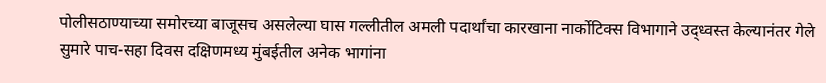पोलीसठाण्याच्या समोरच्या बाजूसच असलेल्या घास गल्लीतील अमली पदार्थांचा कारखाना नार्कोटिक्स विभागाने उद्ध्वस्त केल्यानंतर गेले सुमारे पाच-सहा दिवस दक्षिणमध्य मुंबईतील अनेक भागांना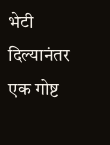भेटी दिल्यानंतर एक गोष्ट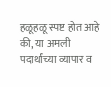हळूहळू स्पष्ट होत आहे की, या अमली पदार्थांच्या व्यापार व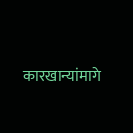कारखान्यांमागे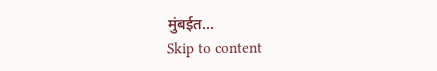मुंबईत...
Skip to content